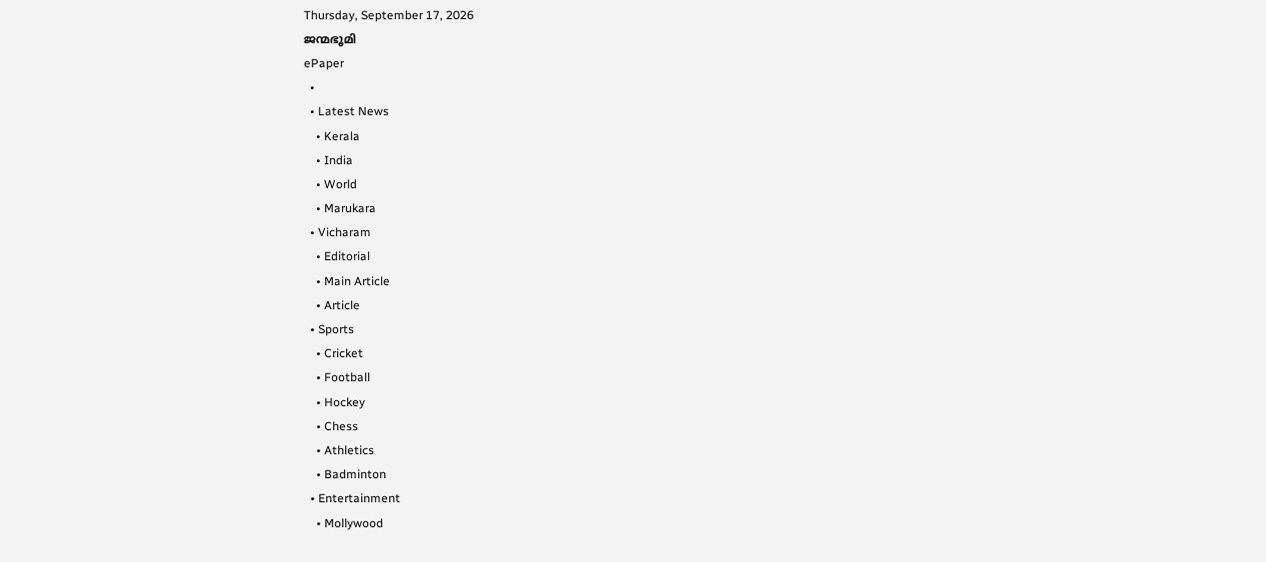Thursday, September 17, 2026
ജന്മഭൂമി
ePaper
  •
  • Latest News
    • Kerala
    • India
    • World
    • Marukara
  • Vicharam
    • Editorial
    • Main Article
    • Article
  • Sports
    • Cricket
    • Football
    • Hockey
    • Chess
    • Athletics
    • Badminton
  • Entertainment
    • Mollywood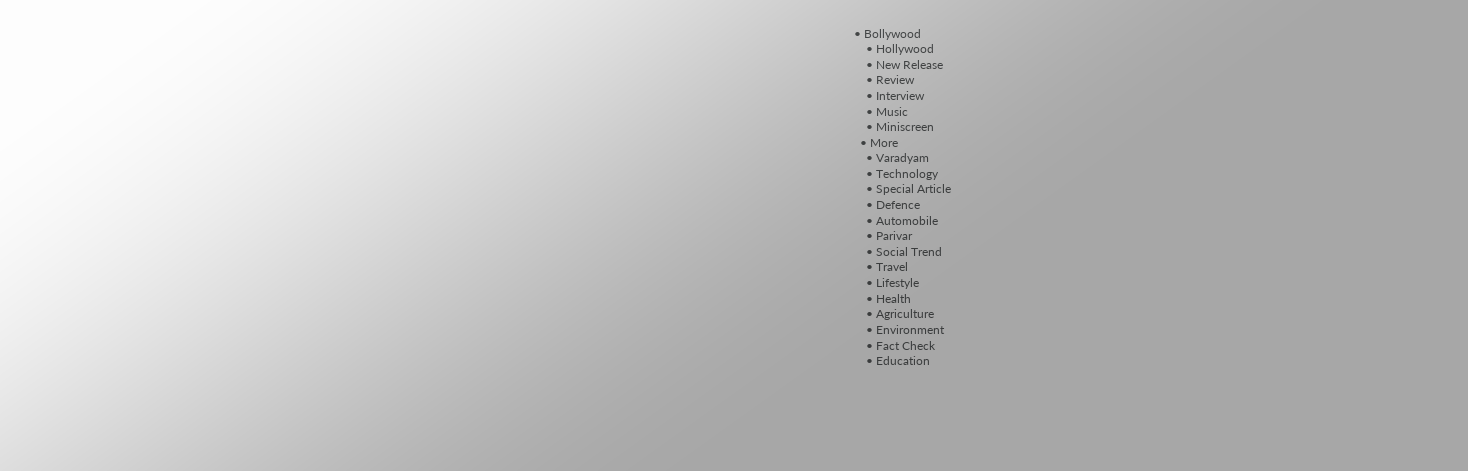• Bollywood
    • Hollywood
    • New Release
    • Review
    • Interview
    • Music
    • Miniscreen
  • More
    • Varadyam
    • Technology
    • Special Article
    • Defence
    • Automobile
    • Parivar
    • Social Trend
    • Travel
    • Lifestyle
    • Health
    • Agriculture
    • Environment
    • Fact Check
    • Education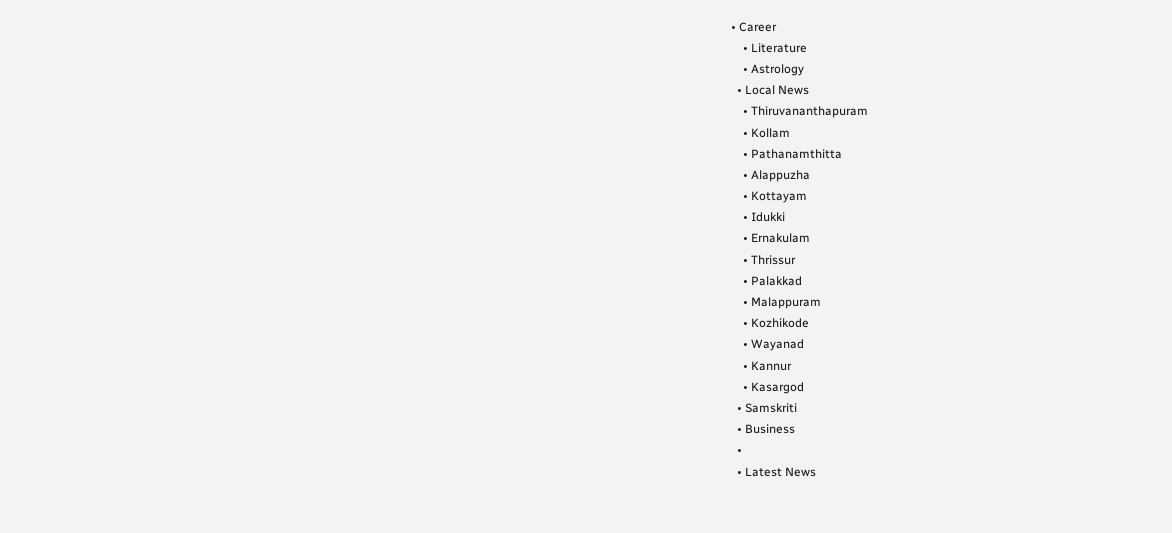• Career
    • Literature
    • Astrology
  • Local News
    • Thiruvananthapuram
    • Kollam
    • Pathanamthitta
    • Alappuzha
    • Kottayam
    • Idukki
    • Ernakulam
    • Thrissur
    • Palakkad
    • Malappuram
    • Kozhikode
    • Wayanad
    • Kannur
    • Kasargod
  • Samskriti
  • Business
  •
  • Latest News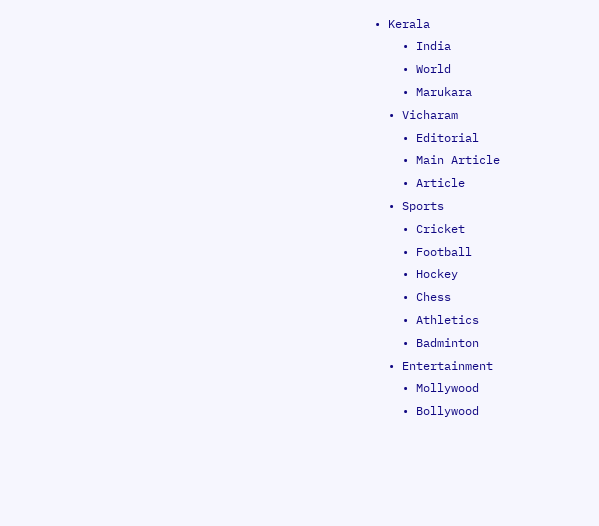• Kerala
    • India
    • World
    • Marukara
  • Vicharam
    • Editorial
    • Main Article
    • Article
  • Sports
    • Cricket
    • Football
    • Hockey
    • Chess
    • Athletics
    • Badminton
  • Entertainment
    • Mollywood
    • Bollywood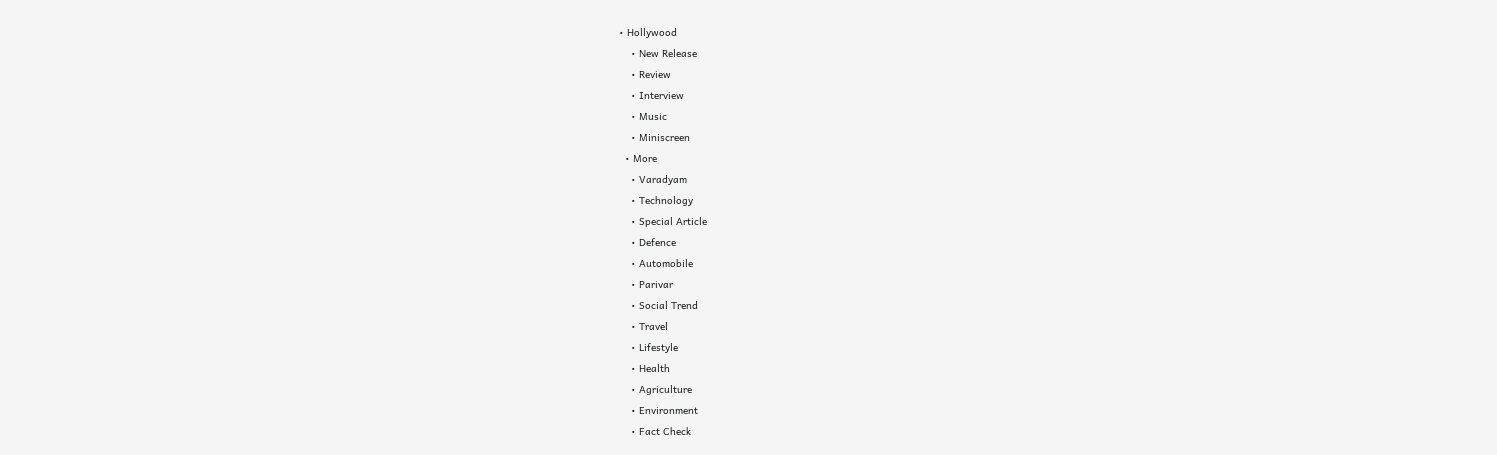• Hollywood
    • New Release
    • Review
    • Interview
    • Music
    • Miniscreen
  • More
    • Varadyam
    • Technology
    • Special Article
    • Defence
    • Automobile
    • Parivar
    • Social Trend
    • Travel
    • Lifestyle
    • Health
    • Agriculture
    • Environment
    • Fact Check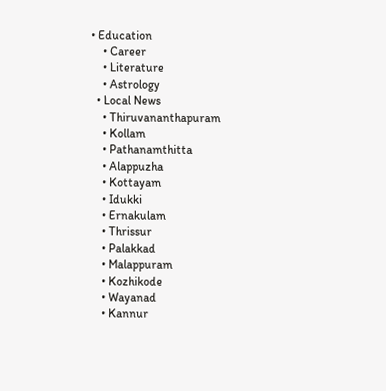• Education
    • Career
    • Literature
    • Astrology
  • Local News
    • Thiruvananthapuram
    • Kollam
    • Pathanamthitta
    • Alappuzha
    • Kottayam
    • Idukki
    • Ernakulam
    • Thrissur
    • Palakkad
    • Malappuram
    • Kozhikode
    • Wayanad
    • Kannur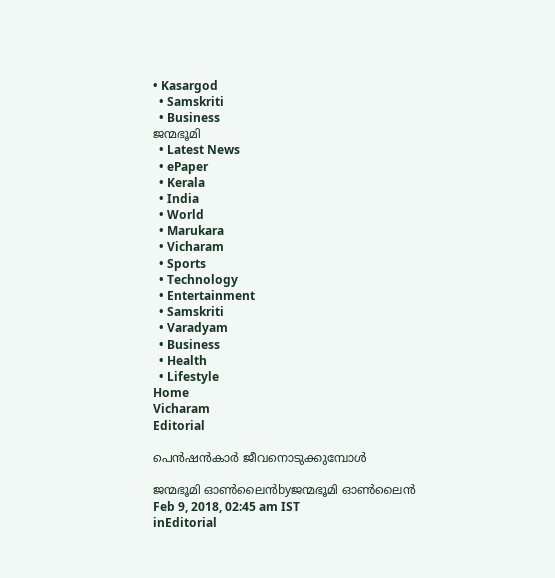• Kasargod
  • Samskriti
  • Business
ജന്മഭൂമി
  • Latest News
  • ePaper
  • Kerala
  • India
  • World
  • Marukara
  • Vicharam
  • Sports
  • Technology
  • Entertainment
  • Samskriti
  • Varadyam
  • Business
  • Health
  • Lifestyle
Home
Vicharam
Editorial

പെന്‍ഷന്‍കാര്‍ ജീവനൊടുക്കുമ്പോള്‍

ജന്മഭൂമി ഓണ്‍ലൈന്‍byജന്മഭൂമി ഓണ്‍ലൈന്‍
Feb 9, 2018, 02:45 am IST
inEditorial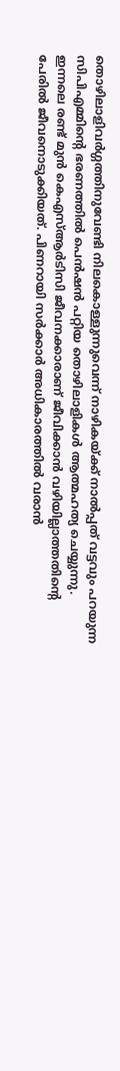തൊഴിലാളിവര്‍ഗ്ഗത്തിനുവേണ്ടി നിലകൊള്ളുന്നുവെന്ന് നാഴികയ്‌ക്ക് നാല്‍പ്പത് വട്ടവും പറയുന്ന സിപിഎമ്മിന്റെ ഭരണത്തില്‍ പെന്‍ഷന്‍ പറ്റിയ തൊഴിലാളികള്‍ ആത്മഹത്യ ചെയ്യുന്നു. ഇന്നലെ രണ്ട് മുന്‍ കെഎസ്ആര്‍ടിസി ജീവനക്കാരാണ് ജീവിക്കാന്‍ വഴിയില്ലാത്തതിന്റെ പേരില്‍ ജീവനൊടുക്കിയത്. പിണറായി സര്‍ക്കാര്‍ അധികാരത്തില്‍ വരാന്‍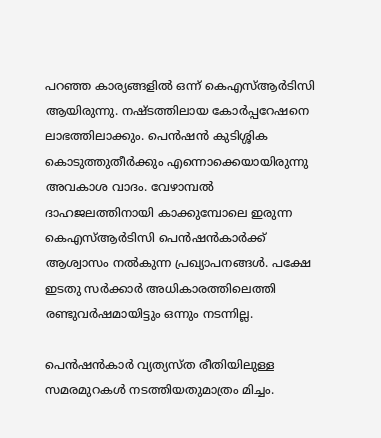പറഞ്ഞ കാര്യങ്ങളില്‍ ഒന്ന് കെഎസ്ആര്‍ടിസി ആയിരുന്നു. നഷ്ടത്തിലായ കോര്‍പ്പറേഷനെ ലാഭത്തിലാക്കും. പെന്‍ഷന്‍ കുടിശ്ശിക കൊടുത്തുതീര്‍ക്കും എന്നൊക്കെയായിരുന്നു അവകാശ വാദം. വേഴാമ്പല്‍ ദാഹജലത്തിനായി കാക്കുമ്പോലെ ഇരുന്ന കെഎസ്ആര്‍ടിസി പെന്‍ഷന്‍കാര്‍ക്ക് ആശ്വാസം നല്‍കുന്ന പ്രഖ്യാപനങ്ങള്‍. പക്ഷേ ഇടതു സര്‍ക്കാര്‍ അധികാരത്തിലെത്തി രണ്ടുവര്‍ഷമായിട്ടും ഒന്നും നടന്നില്ല.

പെന്‍ഷന്‍കാര്‍ വ്യത്യസ്ത രീതിയിലുള്ള സമരമുറകള്‍ നടത്തിയതുമാത്രം മിച്ചം.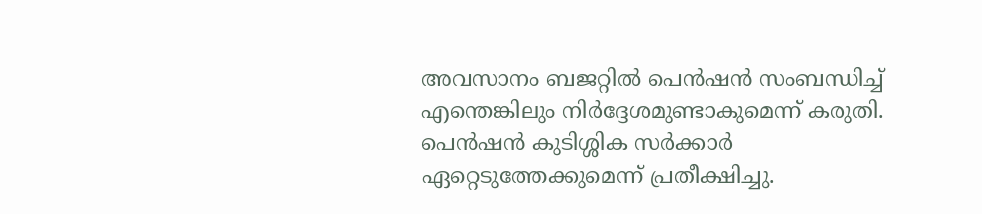അവസാനം ബജറ്റില്‍ പെന്‍ഷന്‍ സംബന്ധിച്ച് എന്തെങ്കിലും നിര്‍ദ്ദേശമുണ്ടാകുമെന്ന് കരുതി. പെന്‍ഷന്‍ കുടിശ്ശിക സര്‍ക്കാര്‍ ഏറ്റെടുത്തേക്കുമെന്ന് പ്രതീക്ഷിച്ചു.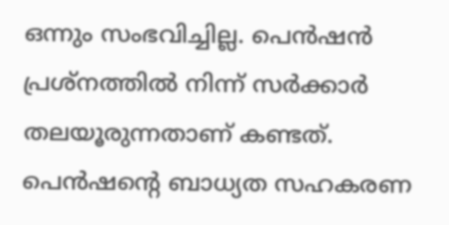ഒന്നും സംഭവിച്ചില്ല. പെന്‍ഷന്‍ പ്രശ്‌നത്തില്‍ നിന്ന് സര്‍ക്കാര്‍ തലയൂരുന്നതാണ് കണ്ടത്. പെന്‍ഷന്റെ ബാധ്യത സഹകരണ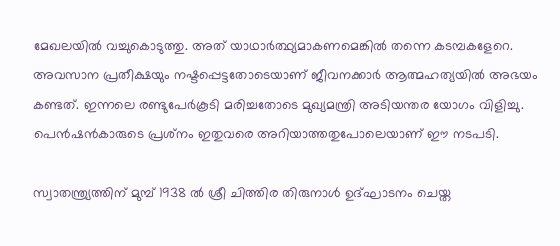മേഖലയില്‍ വച്ചുകൊടുത്തു. അത് യാഥാര്‍ത്ഥ്യമാകണമെങ്കില്‍ തന്നെ കടമ്പകളേറെ. അവസാന പ്രതീക്ഷയും നഷ്ടപ്പെട്ടതോടെയാണ് ജീവനക്കാര്‍ ആത്മഹത്യയില്‍ അഭയം കണ്ടത്. ഇന്നലെ രണ്ടുപേര്‍കൂടി മരിച്ചതോടെ മുഖ്യമന്ത്രി അടിയന്തര യോഗം വിളിച്ചു. പെന്‍ഷന്‍കാരുടെ പ്രശ്‌നം ഇതുവരെ അറിയാത്തതുപോലെയാണ് ഈ നടപടി.

സ്വാതന്ത്ര്യത്തിന് മുമ്പ് 1938 ല്‍ ശ്രീ ചിത്തിര തിരുനാള്‍ ഉദ്ഘാടനം ചെയ്ത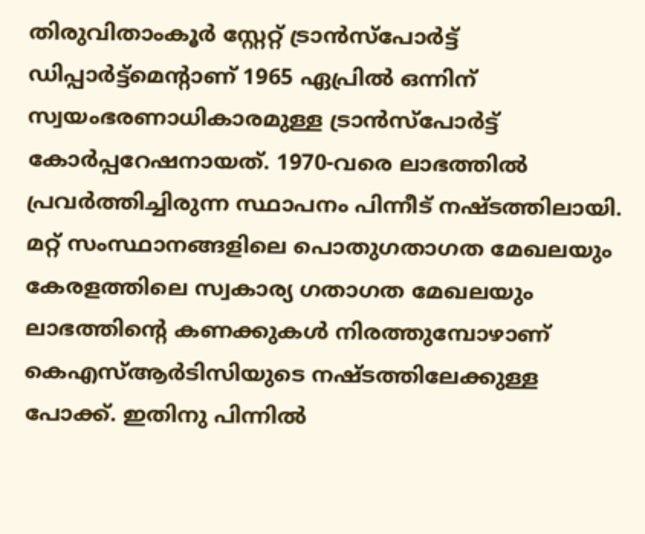തിരുവിതാംകൂര്‍ സ്റ്റേറ്റ് ട്രാന്‍സ്‌പോര്‍ട്ട് ഡിപ്പാര്‍ട്ട്‌മെന്റാണ് 1965 ഏപ്രില്‍ ഒന്നിന് സ്വയംഭരണാധികാരമുള്ള ട്രാന്‍സ്‌പോര്‍ട്ട് കോര്‍പ്പറേഷനായത്. 1970-വരെ ലാഭത്തില്‍ പ്രവര്‍ത്തിച്ചിരുന്ന സ്ഥാപനം പിന്നീട് നഷ്ടത്തിലായി. മറ്റ് സംസ്ഥാനങ്ങളിലെ പൊതുഗതാഗത മേഖലയും കേരളത്തിലെ സ്വകാര്യ ഗതാഗത മേഖലയും ലാഭത്തിന്റെ കണക്കുകള്‍ നിരത്തുമ്പോഴാണ് കെഎസ്ആര്‍ടിസിയുടെ നഷ്ടത്തിലേക്കുള്ള പോക്ക്. ഇതിനു പിന്നില്‍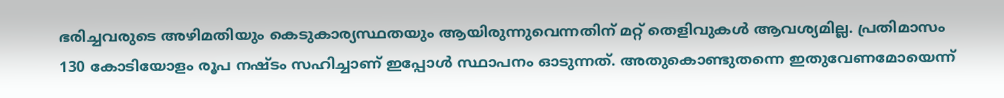ഭരിച്ചവരുടെ അഴിമതിയും കെടുകാര്യസ്ഥതയും ആയിരുന്നുവെന്നതിന് മറ്റ് തെളിവുകള്‍ ആവശ്യമില്ല. പ്രതിമാസം 130 കോടിയോളം രൂപ നഷ്ടം സഹിച്ചാണ് ഇപ്പോള്‍ സ്ഥാപനം ഓടുന്നത്. അതുകൊണ്ടുതന്നെ ഇതുവേണമോയെന്ന്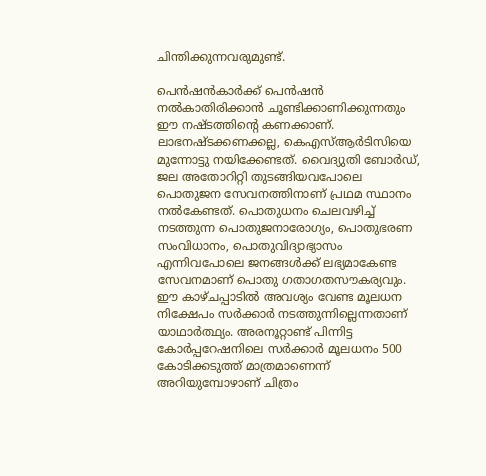ചിന്തിക്കുന്നവരുമുണ്ട്.

പെന്‍ഷന്‍കാര്‍ക്ക് പെന്‍ഷന്‍ നല്‍കാതിരിക്കാന്‍ ചൂണ്ടിക്കാണിക്കുന്നതും ഈ നഷ്ടത്തിന്റെ കണക്കാണ്. ലാഭനഷ്ടക്കണക്കല്ല, കെഎസ്ആര്‍ടിസിയെ മുന്നോട്ടു നയിക്കേണ്ടത്. വൈദ്യുതി ബോര്‍ഡ്, ജല അതോറിറ്റി തുടങ്ങിയവപോലെ പൊതുജന സേവനത്തിനാണ് പ്രഥമ സ്ഥാനം നല്‍കേണ്ടത്. പൊതുധനം ചെലവഴിച്ച് നടത്തുന്ന പൊതുജനാരോഗ്യം, പൊതുഭരണ സംവിധാനം, പൊതുവിദ്യാഭ്യാസം എന്നിവപോലെ ജനങ്ങള്‍ക്ക് ലഭ്യമാകേണ്ട സേവനമാണ് പൊതു ഗതാഗതസൗകര്യവും. ഈ കാഴ്ചപ്പാടില്‍ അവശ്യം വേണ്ട മൂലധന നിക്ഷേപം സര്‍ക്കാര്‍ നടത്തുന്നില്ലെന്നതാണ് യാഥാര്‍ത്ഥ്യം. അരനൂറ്റാണ്ട് പിന്നിട്ട കോര്‍പ്പറേഷനിലെ സര്‍ക്കാര്‍ മൂലധനം 500 കോടിക്കടുത്ത് മാത്രമാണെന്ന് അറിയുമ്പോഴാണ് ചിത്രം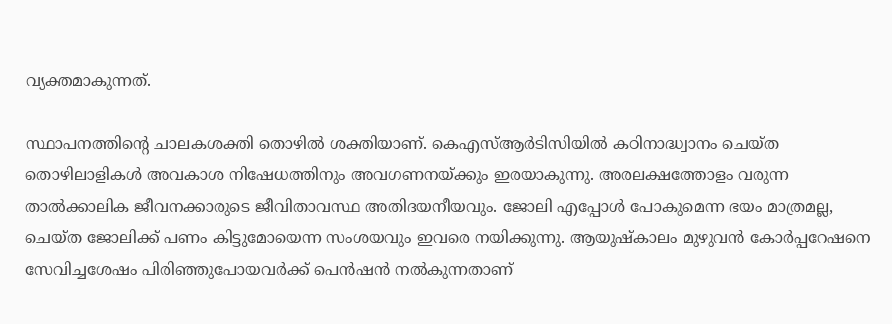വ്യക്തമാകുന്നത്.

സ്ഥാപനത്തിന്റെ ചാലകശക്തി തൊഴില്‍ ശക്തിയാണ്. കെഎസ്ആര്‍ടിസിയില്‍ കഠിനാദ്ധ്വാനം ചെയ്ത തൊഴിലാളികള്‍ അവകാശ നിഷേധത്തിനും അവഗണനയ്‌ക്കും ഇരയാകുന്നു. അരലക്ഷത്തോളം വരുന്ന താല്‍ക്കാലിക ജീവനക്കാരുടെ ജീവിതാവസ്ഥ അതിദയനീയവും. ജോലി എപ്പോള്‍ പോകുമെന്ന ഭയം മാത്രമല്ല, ചെയ്ത ജോലിക്ക് പണം കിട്ടുമോയെന്ന സംശയവും ഇവരെ നയിക്കുന്നു. ആയുഷ്‌കാലം മുഴുവന്‍ കോര്‍പ്പറേഷനെ സേവിച്ചശേഷം പിരിഞ്ഞുപോയവര്‍ക്ക് പെന്‍ഷന്‍ നല്‍കുന്നതാണ്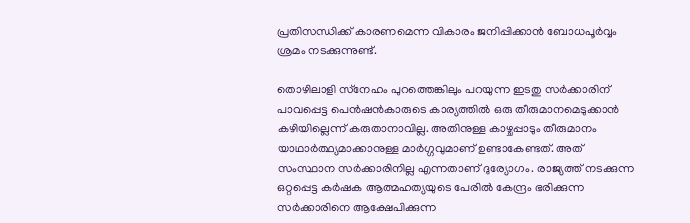പ്രതിസന്ധിക്ക് കാരണമെന്ന വികാരം ജനിപ്പിക്കാന്‍ ബോധപൂര്‍വ്വം ശ്രമം നടക്കുന്നുണ്ട്.

തൊഴിലാളി സ്‌നേഹം പുറത്തെങ്കിലും പറയുന്ന ഇടതു സര്‍ക്കാരിന് പാവപ്പെട്ട പെന്‍ഷന്‍കാരുടെ കാര്യത്തില്‍ ഒരു തീരുമാനമെടുക്കാന്‍ കഴിയില്ലെന്ന് കരുതാനാവില്ല. അതിനുള്ള കാഴ്ചപ്പാടും തീരുമാനം യാഥാര്‍ത്ഥ്യമാക്കാനുള്ള മാര്‍ഗ്ഗവുമാണ് ഉണ്ടാകേണ്ടത്. അത് സംസ്ഥാന സര്‍ക്കാരിനില്ല എന്നതാണ് ദുര്യോഗം. രാജ്യത്ത് നടക്കുന്ന ഒറ്റപ്പെട്ട കര്‍ഷക ആത്മഹത്യയുടെ പേരില്‍ കേന്ദ്രം ഭരിക്കുന്ന സര്‍ക്കാരിനെ ആക്ഷേപിക്കുന്ന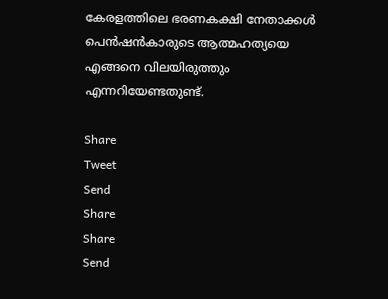കേരളത്തിലെ ഭരണകക്ഷി നേതാക്കള്‍ പെന്‍ഷന്‍കാരുടെ ആത്മഹത്യയെ എങ്ങനെ വിലയിരുത്തും എന്നറിയേണ്ടതുണ്ട്.

Share
Tweet
Send
Share
Share
Send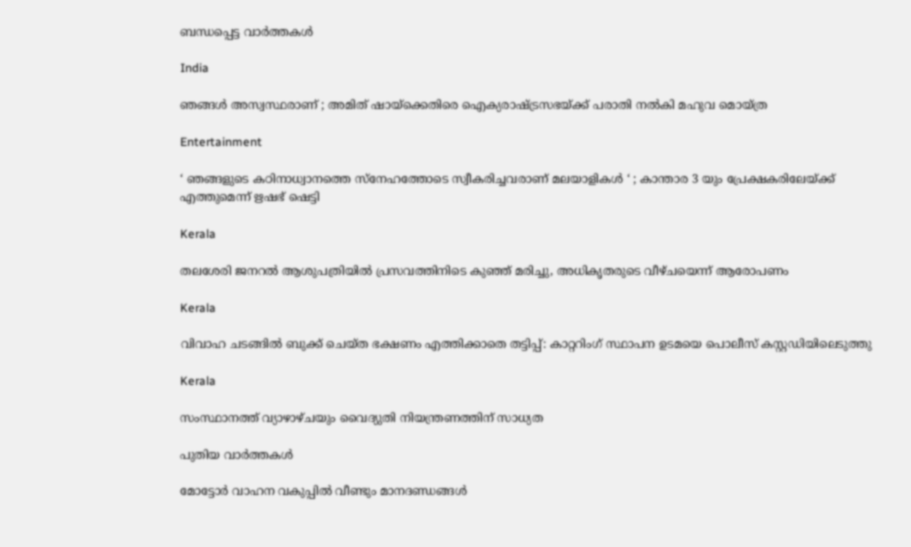ബന്ധപ്പെട്ട വാര്‍ത്തകള്‍

India

ഞങ്ങൾ അസ്വസ്ഥരാണ് ; അമിത് ഷായ്‌ക്കെതിരെ ഐക്യരാഷ്‌ട്രസഭയ്‌ക്ക് പരാതി നൽകി മഹുവ മൊയ്ത്ര

Entertainment

‘ ഞങ്ങളുടെ കഠിനാധ്വാനത്തെ സ്നേഹത്തോടെ സ്വീകരിച്ചവരാണ് മലയാളികൾ ‘ ; കാന്താര 3 യും പ്രേക്ഷകരിലേയ്‌ക്ക് എത്തുമെന്ന് ഋഷഭ് ഷെട്ടി

Kerala

തലശേരി ജനറല്‍ ആശുപത്രിയില്‍ പ്രസവത്തിനിടെ കുഞ്ഞ് മരിച്ചു, അധികൃതരുടെ വീഴ്ചയെന്ന് ആരോപണം

Kerala

വിവാഹ ചടങ്ങില്‍ ബുക്ക് ചെയ്ത ഭക്ഷണം എത്തിക്കാതെ തട്ടിപ്പ്: കാറ്ററിംഗ് സ്ഥാപന ഉടമയെ പൊലീസ് കസ്റ്റഡിയിലെടുത്തു

Kerala

സംസ്ഥാനത്ത് വ്യാഴാഴ്ചയും വൈദ്യുതി നിയന്ത്രണത്തിന് സാധ്യത

പുതിയ വാര്‍ത്തകള്‍

മോട്ടോര്‍ വാഹന വകുപ്പില്‍ വീണ്ടും മാനദണ്ഡങ്ങള്‍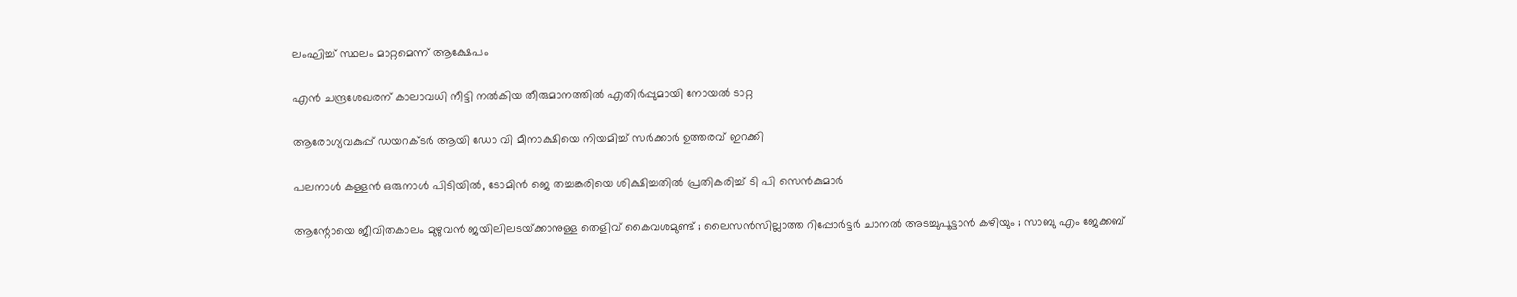ലംഘിച്ച് സ്ഥലം മാറ്റമെന്ന് ആക്ഷേപം

എന്‍ ചന്ദ്രശേഖരന് കാലാവധി നീട്ടി നല്‍കിയ തീരുമാനത്തില്‍ എതിര്‍പ്പുമായി നോയല്‍ ടാറ്റ

ആരോഗ്യവകുപ്പ് ഡയറക്ടര്‍ ആയി ഡോ വി മീനാക്ഷിയെ നിയമിച്ച് സര്‍ക്കാര്‍ ഉത്തരവ് ഇറക്കി

പലനാള്‍ കള്ളന്‍ ഒരുനാള്‍ പിടിയില്‍, ടോമിന്‍ ജെ തച്ചങ്കരിയെ ശിക്ഷിച്ചതില്‍ പ്രതികരിച്ച് ടി പി സെന്‍കുമാര്‍

ആന്റോയെ ജീവിതകാലം മുഴുവന്‍ ജയിലിലടയ്‌ക്കാനുള്ള തെളിവ് കൈവശമുണ്ട് ; ലൈസൻസില്ലാത്ത റിപ്പോര്‍ട്ടര്‍ ചാനല്‍ അടച്ചുപൂട്ടാന്‍ കഴിയും ; സാബു എം ജേക്കബ്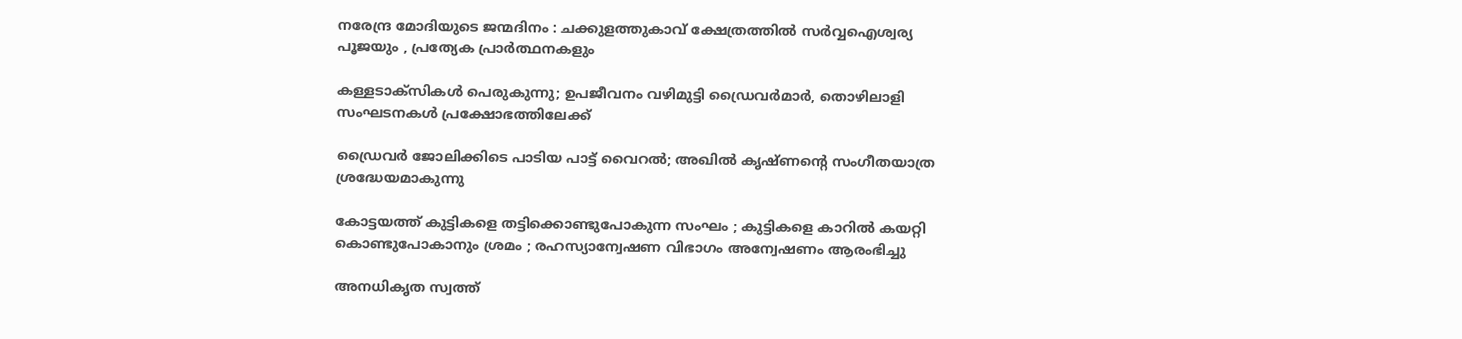നരേന്ദ്ര മോദിയുടെ ജന്മദിനം : ചക്കുളത്തുകാവ് ക്ഷേത്രത്തിൽ സർവ്വഐശ്വര്യ പൂജയും , പ്രത്യേക പ്രാർത്ഥനകളും

കള്ളടാക്‌സികള്‍ പെരുകുന്നു; ഉപജീവനം വഴിമുട്ടി ഡ്രൈവര്‍മാര്‍, തൊഴിലാളി സംഘടനകൾ പ്രക്ഷോഭത്തിലേക്ക്

ഡ്രൈവര്‍ ജോലിക്കിടെ പാടിയ പാട്ട് വൈറല്‍; അഖില്‍ കൃഷ്ണന്റെ സംഗീതയാത്ര ശ്രദ്ധേയമാകുന്നു

കോട്ടയത്ത് കുട്ടികളെ തട്ടിക്കൊണ്ടുപോകുന്ന സംഘം ; കുട്ടികളെ കാറിൽ കയറ്റി കൊണ്ടുപോകാനും ശ്രമം ; രഹസ്യാന്വേഷണ വിഭാഗം അന്വേഷണം ആരംഭിച്ചു

അനധികൃത സ്വത്ത്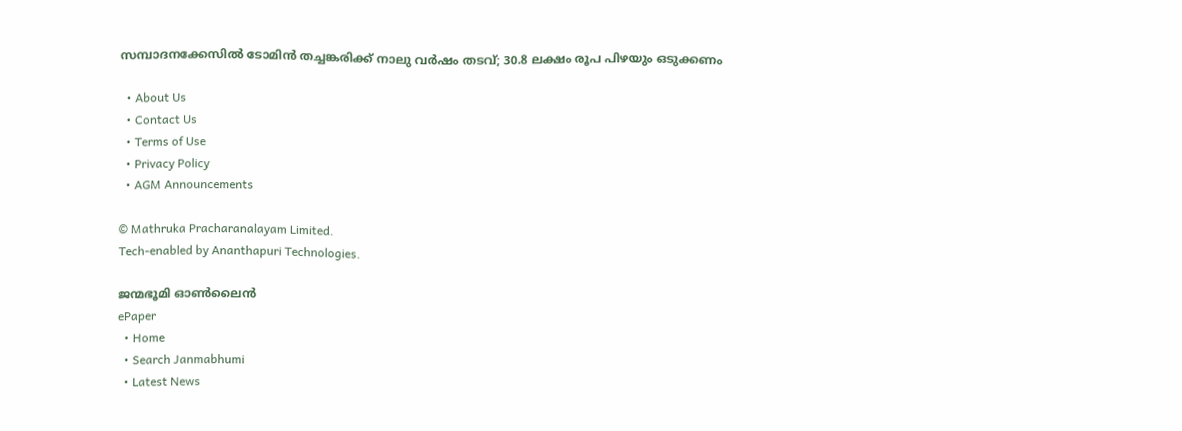സമ്പാദനക്കേസിൽ ടോമിൻ തച്ചങ്കരിക്ക് നാലു വർഷം തടവ്; 30.8 ലക്ഷം രൂപ പിഴയും ഒടുക്കണം

  • About Us
  • Contact Us
  • Terms of Use
  • Privacy Policy
  • AGM Announcements

© Mathruka Pracharanalayam Limited.
Tech-enabled by Ananthapuri Technologies.

ജന്മഭൂമി ഓണ്‍ലൈന്‍
ePaper
  • Home
  • Search Janmabhumi
  • Latest News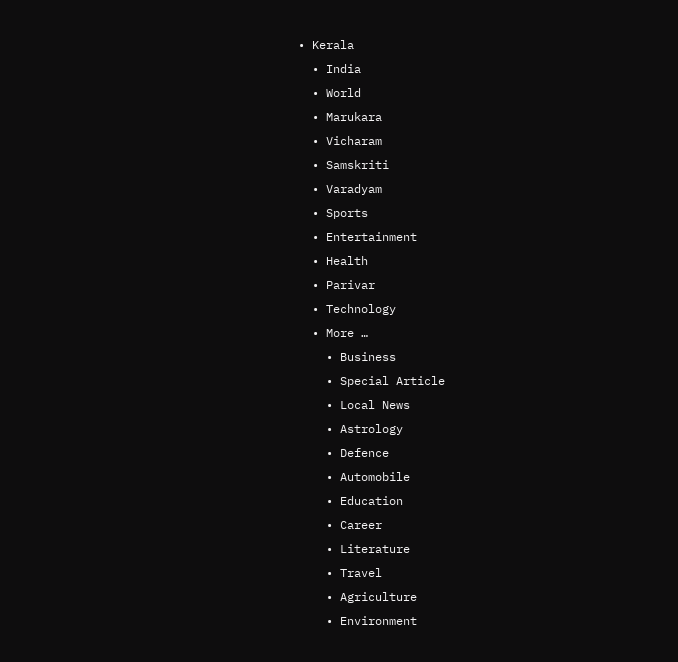• Kerala
  • India
  • World
  • Marukara
  • Vicharam
  • Samskriti
  • Varadyam
  • Sports
  • Entertainment
  • Health
  • Parivar
  • Technology
  • More …
    • Business
    • Special Article
    • Local News
    • Astrology
    • Defence
    • Automobile
    • Education
    • Career
    • Literature
    • Travel
    • Agriculture
    • Environment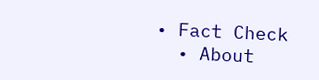• Fact Check
  • About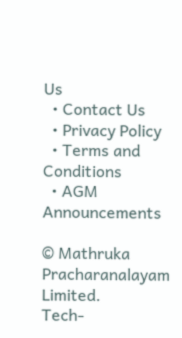Us
  • Contact Us
  • Privacy Policy
  • Terms and Conditions
  • AGM Announcements

© Mathruka Pracharanalayam Limited.
Tech-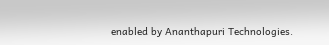enabled by Ananthapuri Technologies.